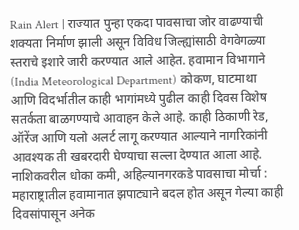Rain Alert | राज्यात पुन्हा एकदा पावसाचा जोर वाढण्याची शक्यता निर्माण झाली असून विविध जिल्ह्यांसाठी वेगवेगळ्या स्तराचे इशारे जारी करण्यात आले आहेत. हवामान विभागाने (India Meteorological Department) कोकण, घाटमाथा आणि विदर्भातील काही भागांमध्ये पुढील काही दिवस विशेष सतर्कता बाळगण्याचे आवाहन केले आहे. काही ठिकाणी रेड, ऑरेंज आणि यलो अलर्ट लागू करण्यात आल्याने नागरिकांनी आवश्यक ती खबरदारी घेण्याचा सल्ला देण्यात आला आहे.
नाशिकवरील धोका कमी, अहिल्यानगरकडे पावसाचा मोर्चा :
महाराष्ट्रातील हवामानात झपाट्याने बदल होत असून गेल्या काही दिवसांपासून अनेक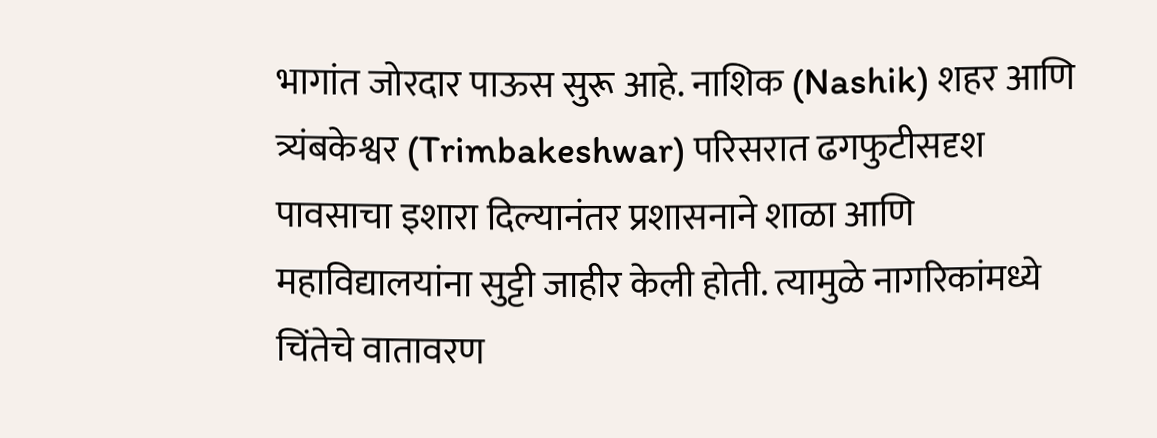भागांत जोरदार पाऊस सुरू आहे. नाशिक (Nashik) शहर आणि त्र्यंबकेश्वर (Trimbakeshwar) परिसरात ढगफुटीसदृश पावसाचा इशारा दिल्यानंतर प्रशासनाने शाळा आणि महाविद्यालयांना सुट्टी जाहीर केली होती. त्यामुळे नागरिकांमध्ये चिंतेचे वातावरण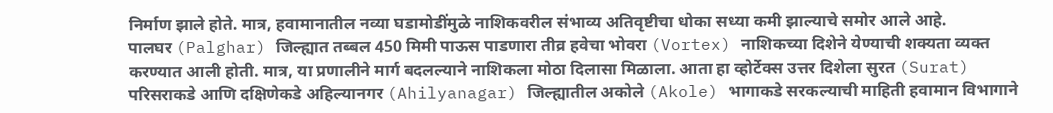निर्माण झाले होते. मात्र, हवामानातील नव्या घडामोडींमुळे नाशिकवरील संभाव्य अतिवृष्टीचा धोका सध्या कमी झाल्याचे समोर आले आहे.
पालघर (Palghar) जिल्ह्यात तब्बल 450 मिमी पाऊस पाडणारा तीव्र हवेचा भोवरा (Vortex) नाशिकच्या दिशेने येण्याची शक्यता व्यक्त करण्यात आली होती. मात्र, या प्रणालीने मार्ग बदलल्याने नाशिकला मोठा दिलासा मिळाला. आता हा व्होर्टेक्स उत्तर दिशेला सुरत (Surat) परिसराकडे आणि दक्षिणेकडे अहिल्यानगर (Ahilyanagar) जिल्ह्यातील अकोले (Akole) भागाकडे सरकल्याची माहिती हवामान विभागाने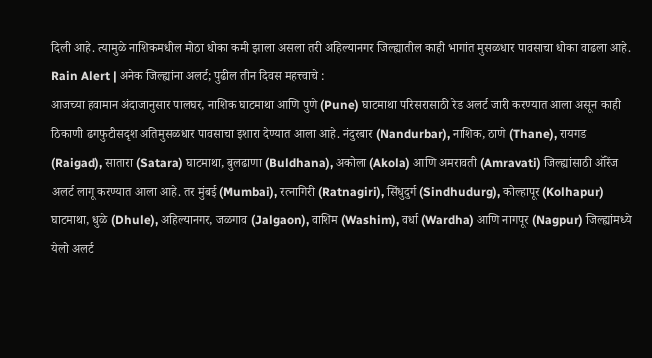दिली आहे. त्यामुळे नाशिकमधील मोठा धोका कमी झाला असला तरी अहिल्यानगर जिल्ह्यातील काही भागांत मुसळधार पावसाचा धोका वाढला आहे.
Rain Alert | अनेक जिल्ह्यांना अलर्ट; पुढील तीन दिवस महत्त्वाचे :
आजच्या हवामान अंदाजानुसार पालघर, नाशिक घाटमाथा आणि पुणे (Pune) घाटमाथा परिसरासाठी रेड अलर्ट जारी करण्यात आला असून काही ठिकाणी ढगफुटीसदृश अतिमुसळधार पावसाचा इशारा देण्यात आला आहे. नंदुरबार (Nandurbar), नाशिक, ठाणे (Thane), रायगड (Raigad), सातारा (Satara) घाटमाथा, बुलढाणा (Buldhana), अकोला (Akola) आणि अमरावती (Amravati) जिल्ह्यांसाठी ऑरेंज अलर्ट लागू करण्यात आला आहे. तर मुंबई (Mumbai), रत्नागिरी (Ratnagiri), सिंधुदुर्ग (Sindhudurg), कोल्हापूर (Kolhapur) घाटमाथा, धुळे (Dhule), अहिल्यानगर, जळगाव (Jalgaon), वाशिम (Washim), वर्धा (Wardha) आणि नागपूर (Nagpur) जिल्ह्यांमध्ये येलो अलर्ट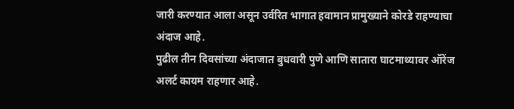जारी करण्यात आला असून उर्वरित भागात हवामान प्रामुख्याने कोरडे राहण्याचा अंदाज आहे.
पुढील तीन दिवसांच्या अंदाजात बुधवारी पुणे आणि सातारा घाटमाथ्यावर ऑरेंज अलर्ट कायम राहणार आहे.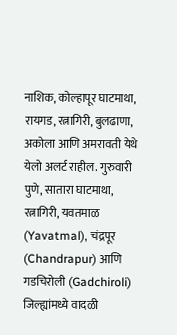नाशिक, कोल्हापूर घाटमाथा, रायगड, रत्नागिरी, बुलढाणा, अकोला आणि अमरावती येथे येलो अलर्ट राहील. गुरुवारी पुणे, सातारा घाटमाथा, रत्नागिरी, यवतमाळ (Yavatmal), चंद्रपूर (Chandrapur) आणि गडचिरोली (Gadchiroli) जिल्ह्यांमध्ये वादळी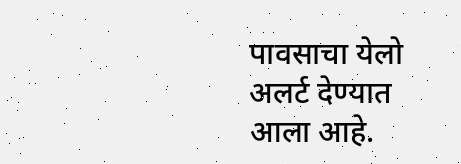पावसाचा येलो अलर्ट देण्यात आला आहे.